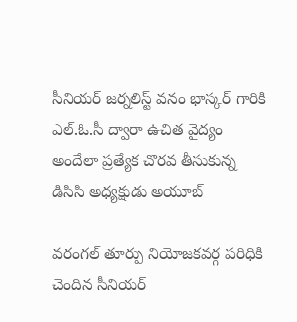సీనియర్ జర్నలిస్ట్ వనం భాస్కర్ గారికి ఎల్.ఓ.సీ ద్వారా ఉచిత వైద్యం అందేలా ప్రత్యేక చొరవ తీసుకున్న డిసిసి అధ్యక్షుడు అయూబ్

వరంగల్ తూర్పు నియోజకవర్గ పరిధికి చెందిన సీనియర్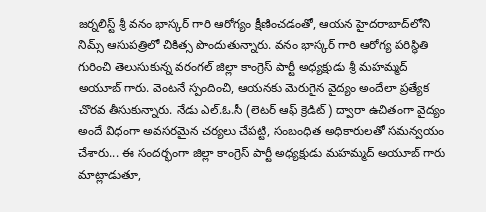జర్నలిస్ట్ శ్రీ వనం భాస్కర్ గారి ఆరోగ్యం క్షీణించడంతో, ఆయన హైదరాబాద్‌లోని నిమ్స్ ఆసుపత్రిలో చికిత్స పొందుతున్నారు. వనం భాస్కర్ గారి ఆరోగ్య పరిస్థితి గురించి తెలుసుకున్న వరంగల్ జిల్లా కాంగ్రెస్ పార్టీ అధ్యక్షుడు శ్రీ మహమ్మద్ అయూబ్ గారు. వెంటనే స్పందించి, ఆయనకు మెరుగైన వైద్యం అందేలా ప్రత్యేక చొరవ తీసుకున్నారు. నేడు ఎల్.ఓ.సీ (లెటర్ ఆఫ్ క్రెడిట్) ద్వారా ఉచితంగా వైద్యం అందే విధంగా అవసరమైన చర్యలు చేపట్టి, సంబంధిత అధికారులతో సమన్వయం చేశారు... ఈ సందర్భంగా జిల్లా కాంగ్రెస్ పార్టీ అధ్యక్షుడు మహమ్మద్ అయూబ్ గారు మాట్లాడుతూ,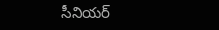సీనియర్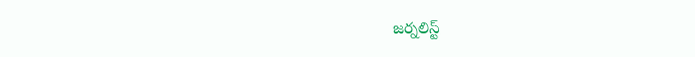జర్నలిస్ట్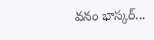వనం భాస్కర్...